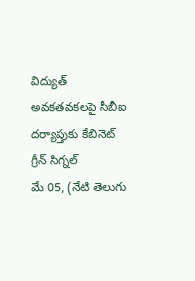విద్యుత్ అవకతవకలపై సీబీఐ దర్యాప్తుకు కేబినెట్ గ్రీన్ సిగ్నల్
మే 05, (నేటి తెలుగు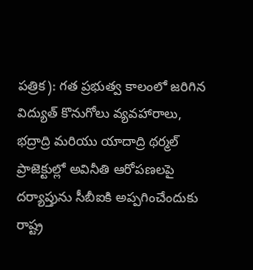పత్రిక): గత ప్రభుత్వ కాలంలో జరిగిన విద్యుత్ కొనుగోలు వ్యవహారాలు, భద్రాద్రి మరియు యాదాద్రి థర్మల్ ప్రాజెక్టుల్లో అవినీతి ఆరోపణలపై దర్యాప్తును సీబీఐకి అప్పగించేందుకు రాష్ట్ర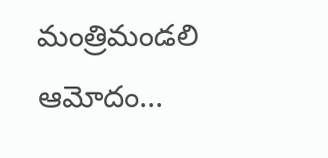మంత్రిమండలి ఆమోదం...